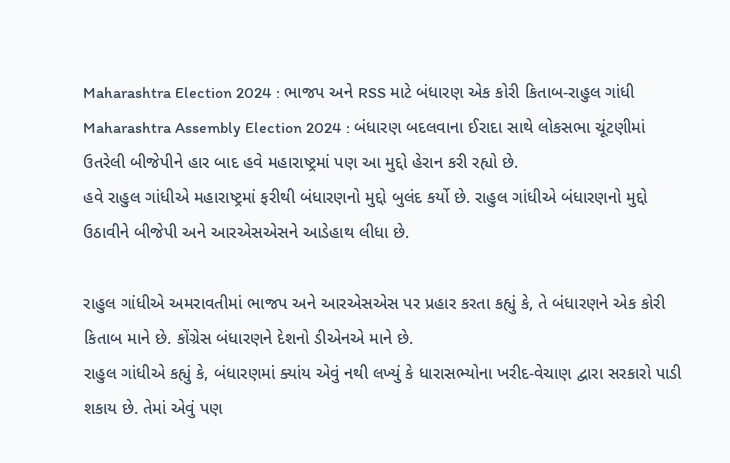Maharashtra Election 2024 : ભાજપ અને RSS માટે બંધારણ એક કોરી કિતાબ-રાહુલ ગાંધી
Maharashtra Assembly Election 2024 : બંધારણ બદલવાના ઈરાદા સાથે લોકસભા ચૂંટણીમાં ઉતરેલી બીજેપીને હાર બાદ હવે મહારાષ્ટ્રમાં પણ આ મુદ્દો હેરાન કરી રહ્યો છે.
હવે રાહુલ ગાંધીએ મહારાષ્ટ્રમાં ફરીથી બંધારણનો મુદ્દો બુલંદ કર્યો છે. રાહુલ ગાંધીએ બંધારણનો મુદ્દો ઉઠાવીને બીજેપી અને આરએસએસને આડેહાથ લીધા છે.

રાહુલ ગાંધીએ અમરાવતીમાં ભાજપ અને આરએસએસ પર પ્રહાર કરતા કહ્યું કે, તે બંધારણને એક કોરી કિતાબ માને છે. કોંગ્રેસ બંધારણને દેશનો ડીએનએ માને છે.
રાહુલ ગાંધીએ કહ્યું કે, બંધારણમાં ક્યાંય એવું નથી લખ્યું કે ધારાસભ્યોના ખરીદ-વેચાણ દ્વારા સરકારો પાડી શકાય છે. તેમાં એવું પણ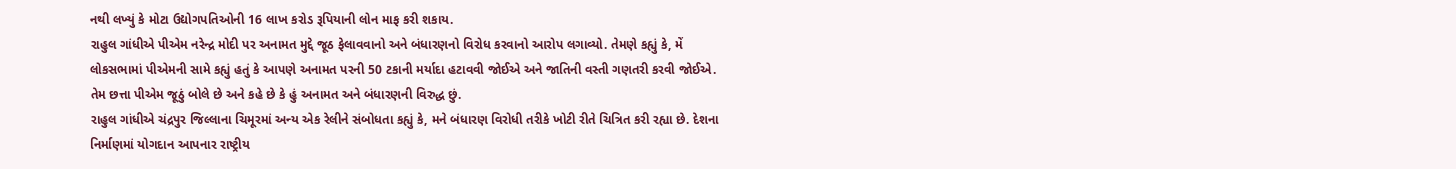નથી લખ્યું કે મોટા ઉદ્યોગપતિઓની 16 લાખ કરોડ રૂપિયાની લોન માફ કરી શકાય.
રાહુલ ગાંધીએ પીએમ નરેન્દ્ર મોદી પર અનામત મુદ્દે જૂઠ ફેલાવવાનો અને બંધારણનો વિરોધ કરવાનો આરોપ લગાવ્યો. તેમણે કહ્યું કે, મેં લોકસભામાં પીએમની સામે કહ્યું હતું કે આપણે અનામત પરની 50 ટકાની મર્યાદા હટાવવી જોઈએ અને જાતિની વસ્તી ગણતરી કરવી જોઈએ. તેમ છત્તા પીએમ જૂઠું બોલે છે અને કહે છે કે હું અનામત અને બંધારણની વિરુદ્ધ છું.
રાહુલ ગાંધીએ ચંદ્રપુર જિલ્લાના ચિમૂરમાં અન્ય એક રેલીને સંબોધતા કહ્યું કે, મને બંધારણ વિરોધી તરીકે ખોટી રીતે ચિત્રિત કરી રહ્યા છે. દેશના નિર્માણમાં યોગદાન આપનાર રાષ્ટ્રીય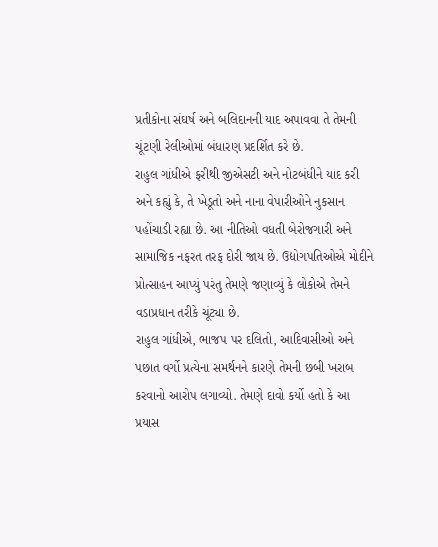પ્રતીકોના સંઘર્ષ અને બલિદાનની યાદ અપાવવા તે તેમની ચૂંટણી રેલીઓમાં બંધારણ પ્રદર્શિત કરે છે.
રાહુલ ગાંધીએ ફરીથી જીએસટી અને નોટબંધીને યાદ કરી અને કહ્યું કે, તે ખેડૂતો અને નાના વેપારીઓને નુકસાન પહોંચાડી રહ્યા છે. આ નીતિઓ વધતી બેરોજગારી અને સામાજિક નફરત તરફ દોરી જાય છે. ઉદ્યોગપતિઓએ મોદીને પ્રોત્સાહન આપ્યું પરંતુ તેમણે જણાવ્યું કે લોકોએ તેમને વડાપ્રધાન તરીકે ચૂંટ્યા છે.
રાહુલ ગાંધીએ, ભાજપ પર દલિતો, આદિવાસીઓ અને પછાત વર્ગો પ્રત્યેના સમર્થનને કારણે તેમની છબી ખરાબ કરવાનો આરોપ લગાવ્યો. તેમણે દાવો કર્યો હતો કે આ પ્રયાસ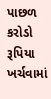પાછળ કરોડો રૂપિયા ખર્ચવામાં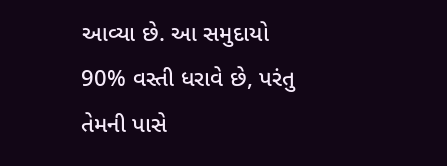આવ્યા છે. આ સમુદાયો 90% વસ્તી ધરાવે છે, પરંતુ તેમની પાસે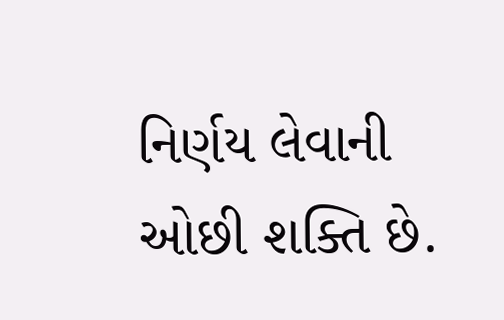નિર્ણય લેવાની ઓછી શક્તિ છે.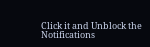Click it and Unblock the Notifications